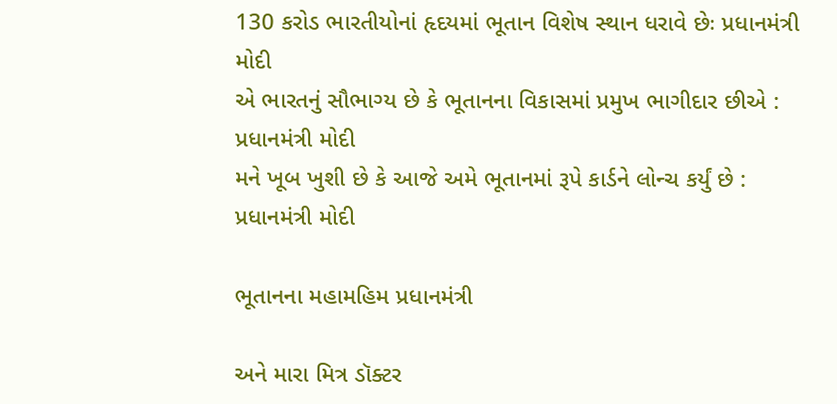130 કરોડ ભારતીયોનાં હૃદયમાં ભૂતાન વિશેષ સ્થાન ધરાવે છેઃ પ્રધાનમંત્રી મોદી
એ ભારતનું સૌભાગ્ય છે કે ભૂતાનના વિકાસમાં પ્રમુખ ભાગીદાર છીએ : પ્રધાનમંત્રી મોદી
મને ખૂબ ખુશી છે કે આજે અમે ભૂતાનમાં રૂપે કાર્ડને લોન્ચ કર્યું છે : પ્રધાનમંત્રી મોદી

ભૂતાનના મહામહિમ પ્રધાનમંત્રી

અને મારા મિત્ર ડૉક્ટર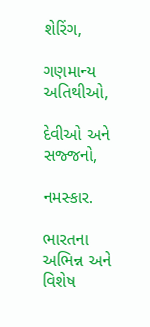શેરિંગ,

ગણમાન્ય અતિથીઓ,

દેવીઓ અને સજ્જનો,

નમસ્કાર.

ભારતના અભિન્ન અને વિશેષ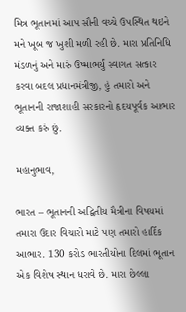મિત્ર ભૂતાનમાં આપ સૌની વચ્ચે ઉપસ્થિત થઇને મને ખૂબ જ ખુશી મળી રહી છે. મારા પ્રતિનિધિ મંડળનું અને મારું ઉષ્માભર્યું સ્વાગત સત્કાર કરવા બદલ પ્રધાનમંત્રીજી, હું તમારો અને ભૂતાનની રાજાશાહી સરકારનો હૃદયપૂર્વક આભાર વ્યક્ત કરું છું.

મહાનુભાવ,

ભારત – ભૂતાનની અદ્વિતીય મૈત્રીના વિષયમાં તમારા ઉદાર વિચારો માટે પણ તમારો હાર્દિક આભાર. 130 કરોડ ભારતીયોના દિલમાં ભૂતાન એક વિશેષ સ્થાન ધરાવે છે. મારા છેલ્લા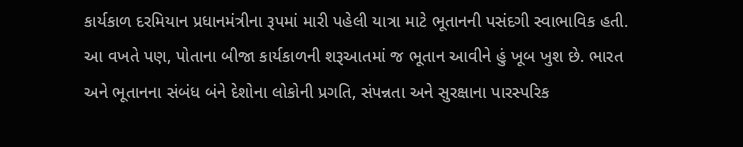કાર્યકાળ દરમિયાન પ્રધાનમંત્રીના રૂપમાં મારી પહેલી યાત્રા માટે ભૂતાનની પસંદગી સ્વાભાવિક હતી. આ વખતે પણ, પોતાના બીજા કાર્યકાળની શરૂઆતમાં જ ભૂતાન આવીને હું ખૂબ ખુશ છે. ભારત અને ભૂતાનના સંબંધ બંને દેશોના લોકોની પ્રગતિ, સંપન્નતા અને સુરક્ષાના પારસ્પરિક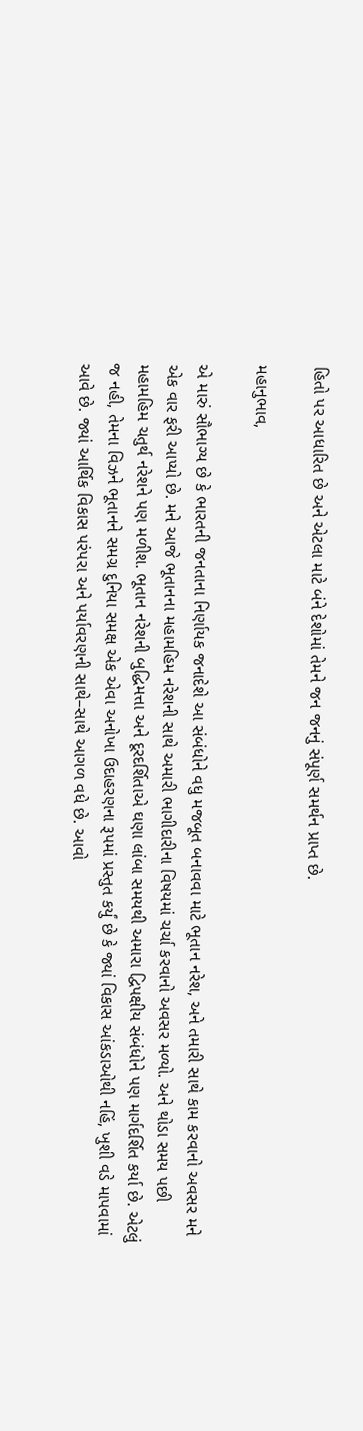હિતો પર આધારિત છે અને એટલા માટે બંને દેશોમાં તેમને જન જનનું સંપૂર્ણ સમર્થન પ્રાપ્ત છે.

મહાનુભાવ,

એ મારું સૌભાગ્ય છે કે ભારતની જનતાના નિર્ણાયક જનાદેશે આ સંબંધોને વધુ મજબૂત બનાવવા માટે ભૂતાન નરેશ, અને તમારી સાથે કામ કરવાનો અવસર મને એક વાર ફરી આપ્યો છે. મને આજે ભૂતાનના મહામહિમ નરેશની સાથે અમારી ભાગીદારીના વિષયમાં ચર્ચા કરવાનો અવસર મળ્યો. અને થોડા સમય પછી મહામહિમ ચતુર્થ નરેશને પણ મળીશ. ભૂતાન નરેશની બુદ્ધિમત્તા અને દૂરદર્શિતાએ ઘણા લાંબા સમયથી અમારા દ્વિપક્ષીય સંબંધોને પણ માર્ગદર્શિત કર્યા છે. એટલું જ નહી, તેમના વિઝને ભૂતાનને સમગ્ર દુનિયા સમક્ષ એક એવા અનોખા ઉદાહરણના રૂપમાં પ્રસ્તુત કર્યું છે કે જ્યાં વિકાસ આંકડાઓથી નહિં, ખુશી વડે માપવામાં આવે છે. જ્યાં આર્થિક વિકાસ પરંપરા અને પર્યાવરણની સાથે–સાથે આગળ વધે છે. આવો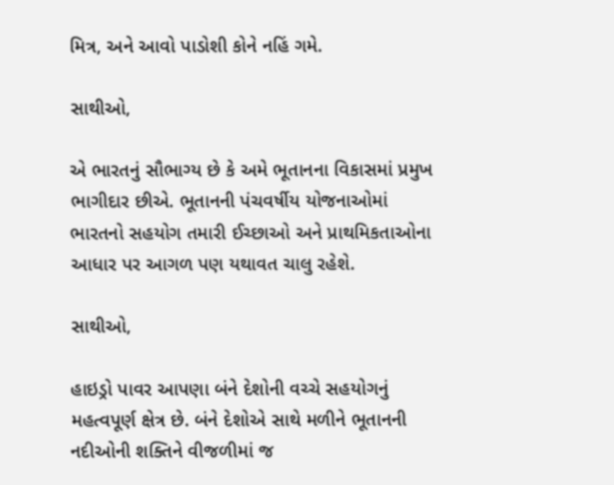મિત્ર, અને આવો પાડોશી કોને નહિં ગમે.

સાથીઓ,

એ ભારતનું સૌભાગ્ય છે કે અમે ભૂતાનના વિકાસમાં પ્રમુખ ભાગીદાર છીએ. ભૂતાનની પંચવર્ષીય યોજનાઓમાં ભારતનો સહયોગ તમારી ઈચ્છાઓ અને પ્રાથમિકતાઓના આધાર પર આગળ પણ યથાવત ચાલુ રહેશે.

સાથીઓ,

હાઇડ્રો પાવર આપણા બંને દેશોની વચ્ચે સહયોગનું મહત્વપૂર્ણ ક્ષેત્ર છે. બંને દેશોએ સાથે મળીને ભૂતાનની નદીઓની શક્તિને વીજળીમાં જ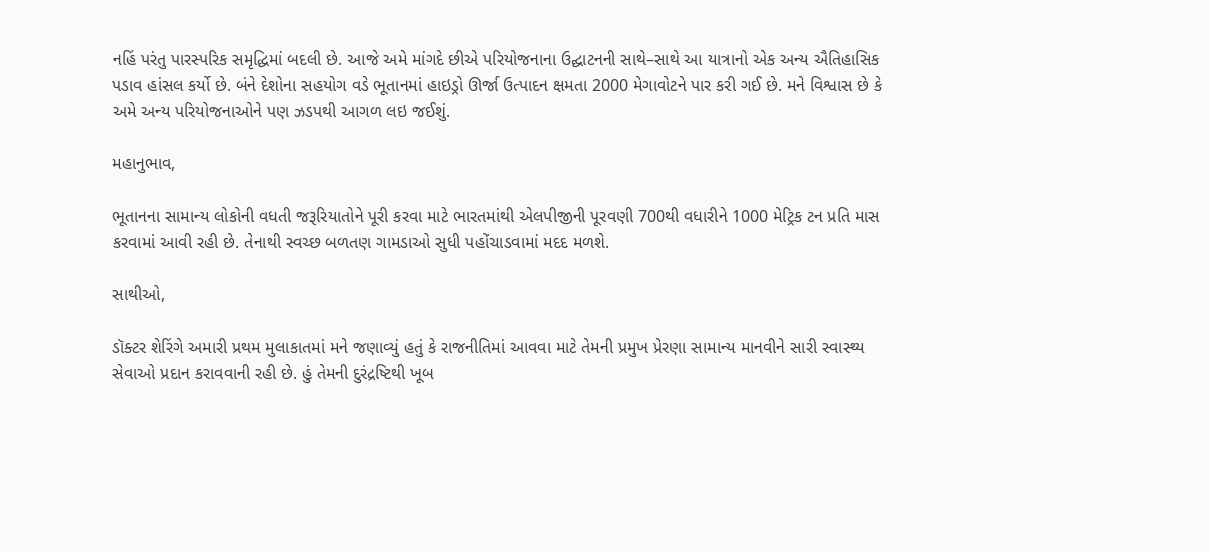નહિં પરંતુ પારસ્પરિક સમૃદ્ધિમાં બદલી છે. આજે અમે માંગદે છીએ પરિયોજનાના ઉદ્ઘાટનની સાથે–સાથે આ યાત્રાનો એક અન્ય ઐતિહાસિક પડાવ હાંસલ કર્યો છે. બંને દેશોના સહયોગ વડે ભૂતાનમાં હાઇડ્રો ઊર્જા ઉત્પાદન ક્ષમતા 2000 મેગાવોટને પાર કરી ગઈ છે. મને વિશ્વાસ છે કે અમે અન્ય પરિયોજનાઓને પણ ઝડપથી આગળ લઇ જઈશું.

મહાનુભાવ,

ભૂતાનના સામાન્ય લોકોની વધતી જરૂરિયાતોને પૂરી કરવા માટે ભારતમાંથી એલપીજીની પૂરવણી 700થી વધારીને 1000 મેટ્રિક ટન પ્રતિ માસ કરવામાં આવી રહી છે. તેનાથી સ્વચ્છ બળતણ ગામડાઓ સુધી પહોંચાડવામાં મદદ મળશે.

સાથીઓ,

ડૉક્ટર શેરિંગે અમારી પ્રથમ મુલાકાતમાં મને જણાવ્યું હતું કે રાજનીતિમાં આવવા માટે તેમની પ્રમુખ પ્રેરણા સામાન્ય માનવીને સારી સ્વાસ્થ્ય સેવાઓ પ્રદાન કરાવવાની રહી છે. હું તેમની દુરંદ્રષ્ટિથી ખૂબ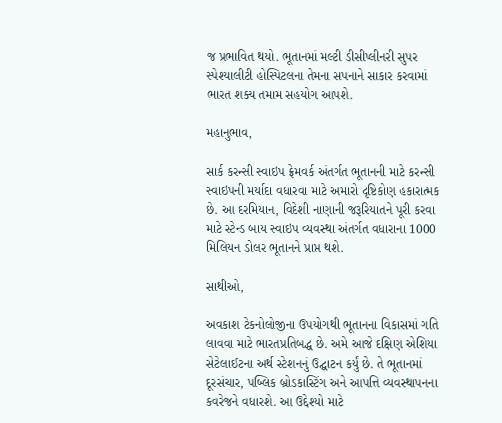જ પ્રભાવિત થયો. ભૂતાનમાં મલ્ટી ડીસીપ્લીનરી સુપર સ્પેશ્યાલીટી હોસ્પિટલના તેમના સપનાને સાકાર કરવામાં ભારત શક્ય તમામ સહયોગ આપશે.

મહાનુભાવ,

સાર્ક કરન્સી સ્વાઇપ ફ્રેમવર્ક અંતર્ગત ભૂતાનની માટે કરન્સી સ્વાઇપની મર્યાદા વધારવા માટે અમારો દૃષ્ટિકોણ હકારાત્મક છે. આ દરમિયાન, વિદેશી નાણાની જરૂરિયાતને પૂરી કરવા માટે સ્ટેન્ડ બાય સ્વાઇપ વ્યવસ્થા અંતર્ગત વધારાના 1000 મિલિયન ડોલર ભૂતાનને પ્રાપ્ત થશે.

સાથીઓ,

અવકાશ ટેકનોલોજીના ઉપયોગથી ભૂતાનના વિકાસમાં ગતિ લાવવા માટે ભારતપ્રતિબદ્ધ છે. અમે આજે દક્ષિણ એશિયા સેટેલાઈટના અર્થ સ્ટેશનનું ઉદ્ઘાટન કર્યું છે. તે ભૂતાનમાં દૂરસંચાર, પબ્લિક બ્રોડકાસ્ટિંગ અને આપત્તિ વ્યવસ્થાપનના કવરેજને વધારશે. આ ઉદ્દેશ્યો માટે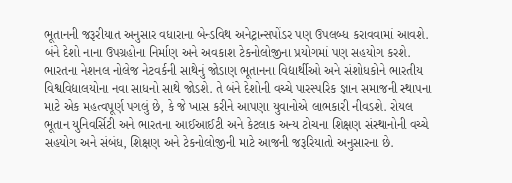ભૂતાનની જરૂરીયાત અનુસાર વધારાના બેન્ડવિથ અનેટ્રાન્સપોંડર પણ ઉપલબ્ધ કરાવવામાં આવશે. બંને દેશો નાના ઉપગ્રહોના નિર્માણ અને અવકાશ ટેકનોલોજીના પ્રયોગમાં પણ સહયોગ કરશે. ભારતના નેશનલ નોલેજ નેટવર્કની સાથેનું જોડાણ ભૂતાનના વિદ્યાર્થીઓ અને સંશોધકોને ભારતીય વિશ્વવિદ્યાલયોના નવા સાધનો સાથે જોડશે. તે બંને દેશોની વચ્ચે પારસ્પરિક જ્ઞાન સમાજની સ્થાપના માટે એક મહત્વપૂર્ણ પગલું છે, કે જે ખાસ કરીને આપણા યુવાનોએ લાભકારી નીવડશે. રોયલ ભૂતાન યુનિવર્સિટી અને ભારતના આઈઆઈટી અને કેટલાક અન્ય ટોચના શિક્ષણ સંસ્થાનોની વચ્ચે સહયોગ અને સંબંધ, શિક્ષણ અને ટેકનોલોજીની માટે આજની જરૂરિયાતો અનુસારના છે.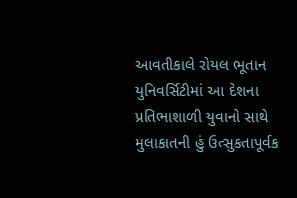આવતીકાલે રોયલ ભૂતાન યુનિવર્સિટીમાં આ દેશના પ્રતિભાશાળી યુવાનો સાથે મુલાકાતની હું ઉત્સુકતાપૂર્વક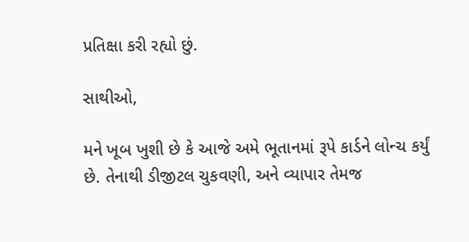પ્રતિક્ષા કરી રહ્યો છું.

સાથીઓ,

મને ખૂબ ખુશી છે કે આજે અમે ભૂતાનમાં રૂપે કાર્ડને લોન્ચ કર્યું છે. તેનાથી ડીજીટલ ચુકવણી, અને વ્યાપાર તેમજ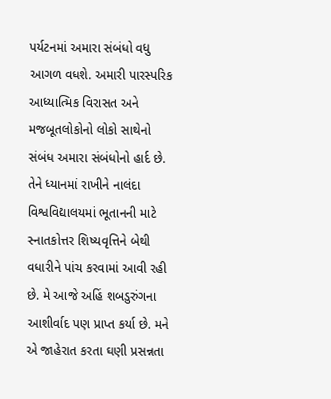પર્યટનમાં અમારા સંબંધો વધુ આગળ વધશે. અમારી પારસ્પરિક આધ્યાત્મિક વિરાસત અને મજબૂતલોકોનો લોકો સાથેનો સંબંધ અમારા સંબંધોનો હાર્દ છે. તેને ધ્યાનમાં રાખીને નાલંદા વિશ્વવિદ્યાલયમાં ભૂતાનની માટે સ્નાતકોત્તર શિષ્યવૃત્તિને બેથી વધારીને પાંચ કરવામાં આવી રહી છે. મે આજે અહિં શબડુરુંગના આશીર્વાદ પણ પ્રાપ્ત કર્યા છે. મને એ જાહેરાત કરતા ઘણી પ્રસન્નતા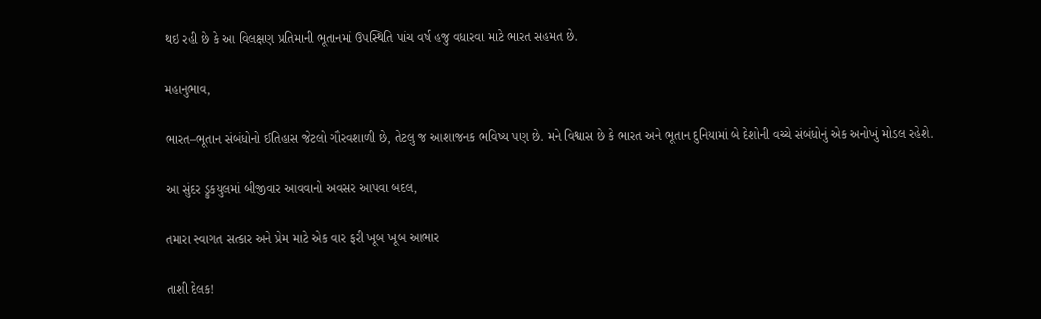થઇ રહી છે કે આ વિલક્ષણ પ્રતિમાની ભૂતાનમાં ઉપસ્થિતિ પાંચ વર્ષ હજુ વધારવા માટે ભારત સહમત છે.

મહાનુભાવ,

ભારત–ભૂતાન સંબંધોનો ઈતિહાસ જેટલો ગૌરવશાળી છે, તેટલુ જ આશાજનક ભવિષ્ય પણ છે. મને વિશ્વાસ છે કે ભારત અને ભૂતાન દુનિયામાં બે દેશોની વચ્ચે સંબંધોનું એક અનોખું મોડલ રહેશે.

આ સુંદર ડ્રુકયુલમાં બીજીવાર આવવાનો અવસર આપવા બદલ,

તમારા સ્વાગત સત્કાર અને પ્રેમ માટે એક વાર ફરી ખૂબ ખૂબ આભાર

તાશી દેલક!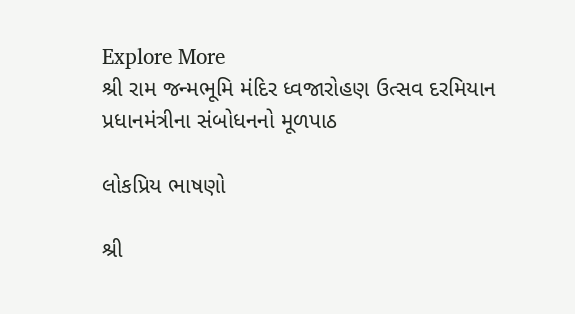Explore More
શ્રી રામ જન્મભૂમિ મંદિર ધ્વજારોહણ ઉત્સવ દરમિયાન પ્રધાનમંત્રીના સંબોધનનો મૂળપાઠ

લોકપ્રિય ભાષણો

શ્રી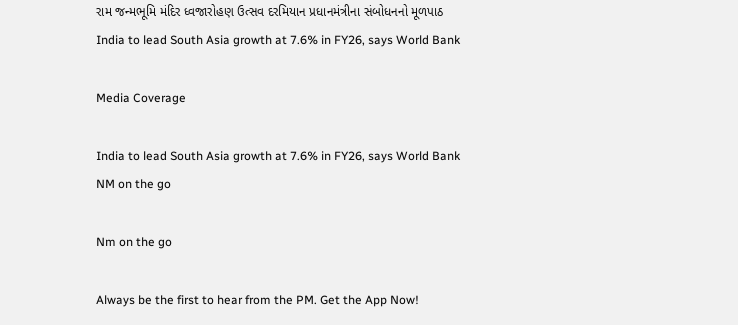રામ જન્મભૂમિ મંદિર ધ્વજારોહણ ઉત્સવ દરમિયાન પ્રધાનમંત્રીના સંબોધનનો મૂળપાઠ
India to lead South Asia growth at 7.6% in FY26, says World Bank

Media Coverage

India to lead South Asia growth at 7.6% in FY26, says World Bank
NM on the go

Nm on the go

Always be the first to hear from the PM. Get the App Now!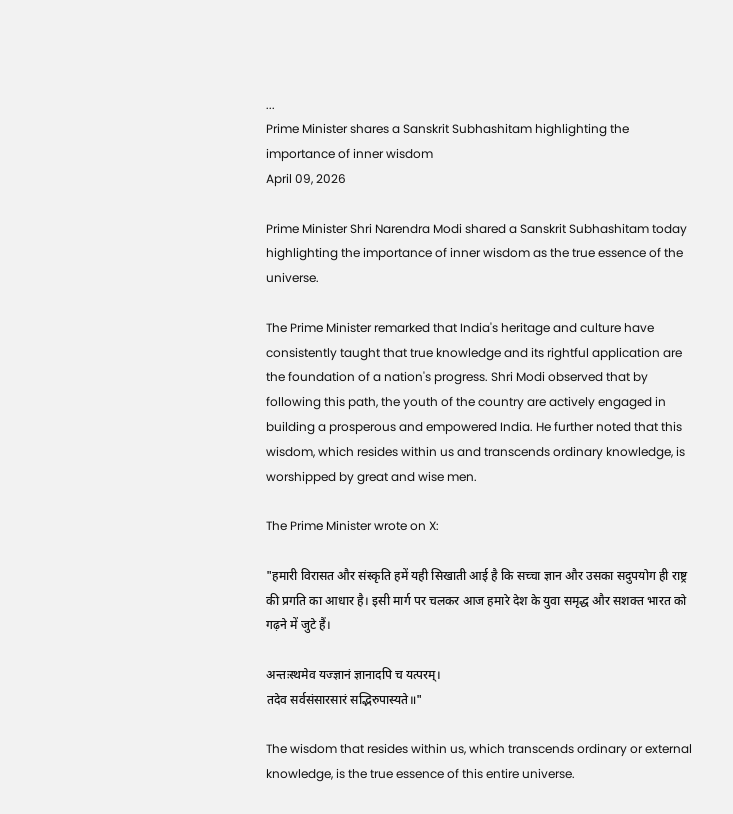...
Prime Minister shares a Sanskrit Subhashitam highlighting the importance of inner wisdom
April 09, 2026

Prime Minister Shri Narendra Modi shared a Sanskrit Subhashitam today highlighting the importance of inner wisdom as the true essence of the universe.

The Prime Minister remarked that India's heritage and culture have consistently taught that true knowledge and its rightful application are the foundation of a nation's progress. Shri Modi observed that by following this path, the youth of the country are actively engaged in building a prosperous and empowered India. He further noted that this wisdom, which resides within us and transcends ordinary knowledge, is worshipped by great and wise men.

The Prime Minister wrote on X:

"हमारी विरासत और संस्कृति हमें यही सिखाती आई है कि सच्चा ज्ञान और उसका सदुपयोग ही राष्ट्र की प्रगति का आधार है। इसी मार्ग पर चलकर आज हमारे देश के युवा समृद्ध और सशक्त भारत को गढ़ने में जुटे हैं।

अन्तःस्थमेव यज्ज्ञानं ज्ञानादपि च यत्परम्।
तदेव सर्वसंसारसारं सद्भिरुपास्यते॥"

The wisdom that resides within us, which transcends ordinary or external knowledge, is the true essence of this entire universe.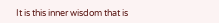It is this inner wisdom that is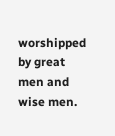worshipped by great men and wise men.